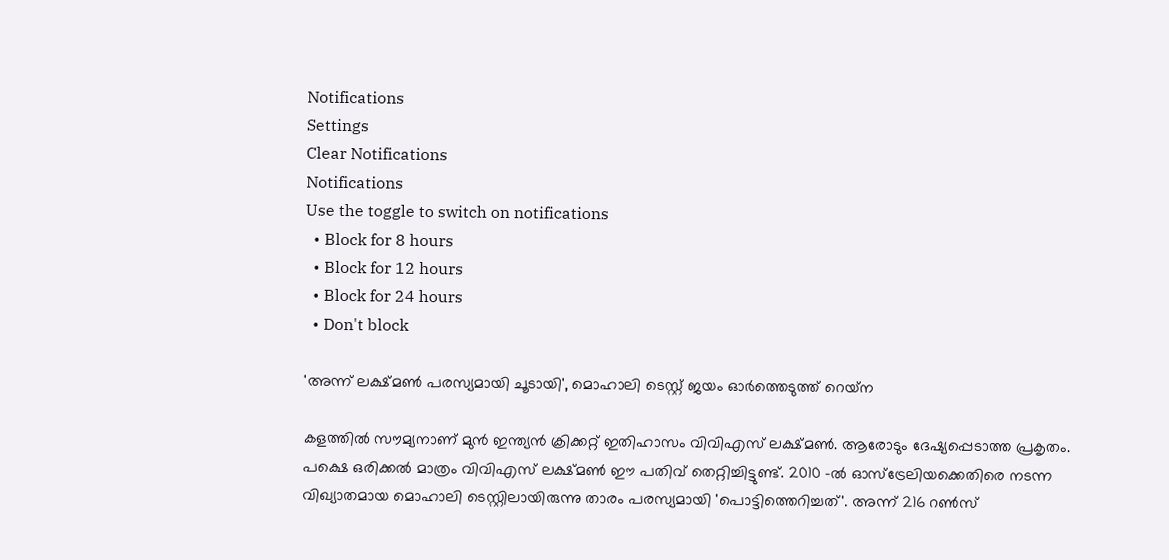Notifications
Settings
Clear Notifications
Notifications
Use the toggle to switch on notifications
  • Block for 8 hours
  • Block for 12 hours
  • Block for 24 hours
  • Don't block

'അന്ന് ലക്ഷ്മണ്‍ പരസ്യമായി ചൂടായി', മൊഹാലി ടെസ്റ്റ് ജയം ഓര്‍ത്തെടുത്ത് റെയ്‌ന

കളത്തില്‍ സൗമ്യനാണ് മുന്‍ ഇന്ത്യന്‍ ക്രിക്കറ്റ് ഇതിഹാസം വിവിഎസ് ലക്ഷ്മണ്‍. ആരോടും ദേഷ്യപ്പെടാത്ത പ്രകൃതം. പക്ഷെ ഒരിക്കല്‍ മാത്രം വിവിഎസ് ലക്ഷ്മണ്‍ ഈ പതിവ് തെറ്റിച്ചിട്ടുണ്ട്. 2010 -ല്‍ ഓസ്‌ട്രേലിയക്കെതിരെ നടന്ന വിഖ്യാതമായ മൊഹാലി ടെസ്റ്റിലായിരുന്നു താരം പരസ്യമായി 'പൊട്ടിത്തെറിച്ചത്'. അന്ന് 216 റണ്‍സ്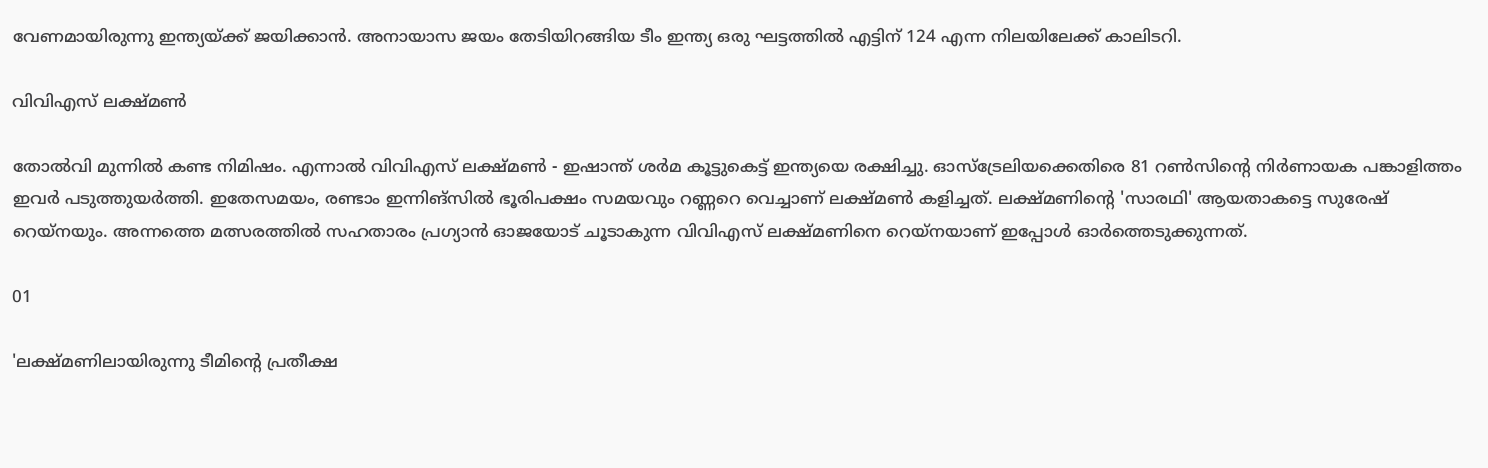വേണമായിരുന്നു ഇന്ത്യയ്ക്ക് ജയിക്കാന്‍. അനായാസ ജയം തേടിയിറങ്ങിയ ടീം ഇന്ത്യ ഒരു ഘട്ടത്തില്‍ എട്ടിന് 124 എന്ന നിലയിലേക്ക് കാലിടറി.

വിവിഎസ് ലക്ഷ്മണ്‍

തോല്‍വി മുന്നില്‍ കണ്ട നിമിഷം. എന്നാല്‍ വിവിഎസ് ലക്ഷ്മണ്‍ - ഇഷാന്ത് ശര്‍മ കൂട്ടുകെട്ട് ഇന്ത്യയെ രക്ഷിച്ചു. ഓസ്‌ട്രേലിയക്കെതിരെ 81 റണ്‍സിന്റെ നിര്‍ണായക പങ്കാളിത്തം ഇവര്‍ പടുത്തുയര്‍ത്തി. ഇതേസമയം, രണ്ടാം ഇന്നിങ്‌സില്‍ ഭൂരിപക്ഷം സമയവും റണ്ണറെ വെച്ചാണ് ലക്ഷ്മണ്‍ കളിച്ചത്. ലക്ഷ്മണിന്റെ 'സാരഥി' ആയതാകട്ടെ സുരേഷ് റെയ്‌നയും. അന്നത്തെ മത്സരത്തില്‍ സഹതാരം പ്രഗ്യാന്‍ ഓജയോട് ചൂടാകുന്ന വിവിഎസ് ലക്ഷ്മണിനെ റെയ്‌നയാണ് ഇപ്പോള്‍ ഓര്‍ത്തെടുക്കുന്നത്.

01

'ലക്ഷ്മണിലായിരുന്നു ടീമിന്റെ പ്രതീക്ഷ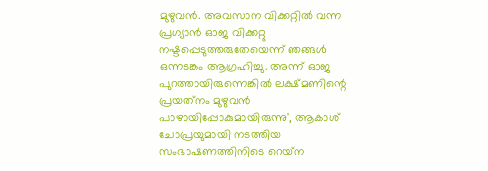മുഴുവന്‍. അവസാന വിക്കറ്റില്‍ വന്ന പ്രഗ്യാന്‍ ഓജ വിക്കറ്റു നഷ്ടപ്പെടുത്തരുതേയെന്ന് ഞങ്ങള്‍ ഒന്നടങ്കം ആഗ്രഹിച്ചു. അന്ന് ഓജ പുറത്തായിരുന്നെങ്കില്‍ ലക്ഷ്മണിന്റെ പ്രയത്‌നം മുഴുവന്‍ പാഴായിപ്പോകുമായിരുന്നു', ആകാശ് ചോപ്രയുമായി നടത്തിയ സംഭാഷണത്തിനിടെ റെയ്‌ന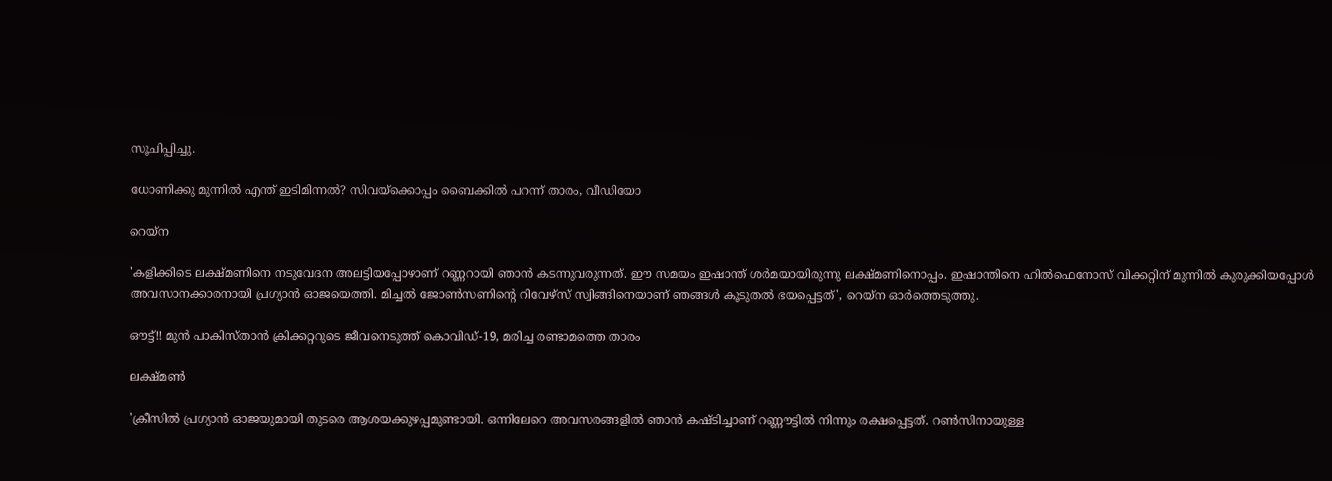സൂചിപ്പിച്ചു.

ധോണിക്കു മുന്നില്‍ എന്ത് ഇടിമിന്നല്‍? സിവയ്‌ക്കൊപ്പം ബൈക്കില്‍ പറന്ന് താരം, വീഡിയോ

റെയ്‌ന

'കളിക്കിടെ ലക്ഷ്മണിനെ നടുവേദന അലട്ടിയപ്പോഴാണ് റണ്ണറായി ഞാന്‍ കടന്നുവരുന്നത്. ഈ സമയം ഇഷാന്ത് ശര്‍മയായിരുന്നു ലക്ഷ്മണിനൊപ്പം. ഇഷാന്തിനെ ഹില്‍ഫെനോസ് വിക്കറ്റിന് മുന്നില്‍ കുരുക്കിയപ്പോള്‍ അവസാനക്കാരനായി പ്രഗ്യാന്‍ ഓജയെത്തി. മിച്ചല്‍ ജോണ്‍സണിന്റെ റിവേഴ്‌സ് സ്വിങ്ങിനെയാണ് ഞങ്ങള്‍ കൂടുതല്‍ ഭയപ്പെട്ടത്', റെയ്‌ന ഓര്‍ത്തെടുത്തു.

ഔട്ട്!! മുന്‍ പാകിസ്താന്‍ ക്രിക്കറ്ററുടെ ജീവനെടുത്ത് കൊവിഡ്-19, മരിച്ച രണ്ടാമത്തെ താരം

ലക്ഷ്മണ്‍

'ക്രീസില്‍ പ്രഗ്യാന്‍ ഓജയുമായി തുടരെ ആശയക്കുഴപ്പമുണ്ടായി. ഒന്നിലേറെ അവസരങ്ങളില്‍ ഞാന്‍ കഷ്ടിച്ചാണ് റണ്ണൗട്ടില്‍ നിന്നും രക്ഷപ്പെട്ടത്. റണ്‍സിനായുള്ള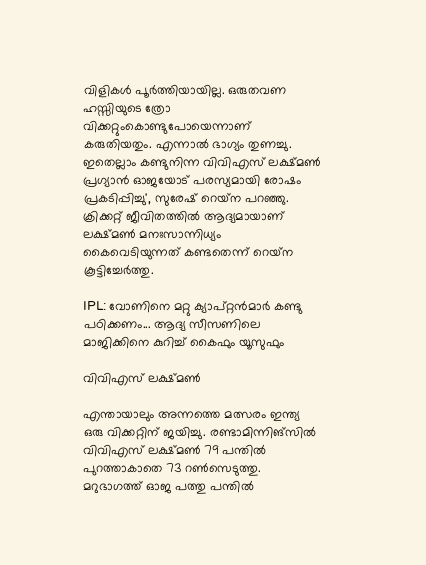വിളികള്‍ പൂര്‍ത്തിയായില്ല. ഒരുതവണ ഹസ്സിയുടെ ത്രോ വിക്കറ്റുംകൊണ്ടുപോയെന്നാണ് കരുതിയതും. എന്നാല്‍ ഭാഗ്യം തുണച്ചു. ഇതെല്ലാം കണ്ടുനിന്ന വിവിഎസ് ലക്ഷ്മണ്‍ പ്രഗ്യാന്‍ ഓജയോട് പരസ്യമായി രോഷം പ്രകടിപ്പിച്ചു', സുരേഷ് റെയ്‌ന പറഞ്ഞു. ക്രിക്കറ്റ് ജീവിതത്തില്‍ ആദ്യമായാണ് ലക്ഷ്മണ്‍ മനഃസാന്നിധ്യം കൈവെടിയുന്നത് കണ്ടതെന്ന് റെയ്‌ന കൂട്ടിച്ചേര്‍ത്തു.

IPL: വോണിനെ മറ്റു ക്യാപ്റ്റന്‍മാര്‍ കണ്ടു പഠിക്കണം... ആദ്യ സീസണിലെ മാജിക്കിനെ കുറിച്ച് കൈഫും യൂസുഫും

വിവിഎസ് ലക്ഷ്മണ്‍

എന്തായാലും അന്നത്തെ മത്സരം ഇന്ത്യ ഒരു വിക്കറ്റിന് ജയിച്ചു. രണ്ടാമിന്നിങ്‌സില്‍ വിവിഎസ് ലക്ഷ്മണ്‍ 79 പന്തില്‍ പുറത്താകാതെ 73 റണ്‍സെടുത്തു. മറുഭാഗത്ത് ഓജ പത്തു പന്തില്‍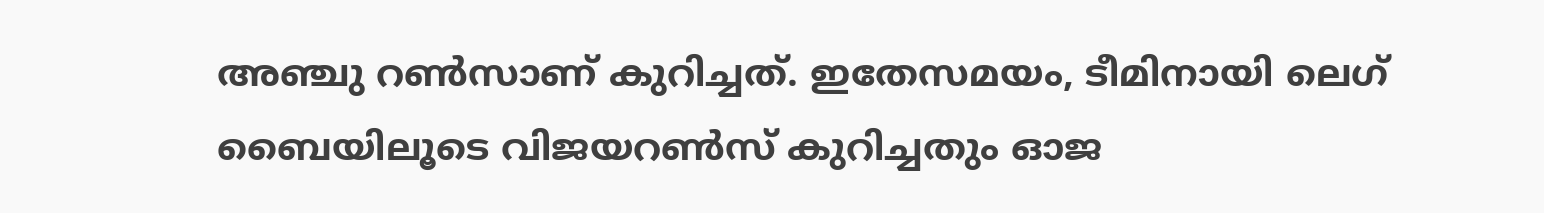അഞ്ചു റണ്‍സാണ് കുറിച്ചത്. ഇതേസമയം, ടീമിനായി ലെഗ് ബൈയിലൂടെ വിജയറണ്‍സ് കുറിച്ചതും ഓജ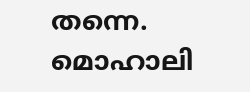തന്നെ. മൊഹാലി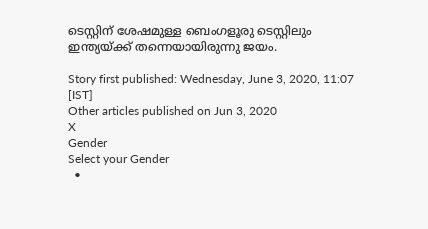ടെസ്റ്റിന് ശേഷമുള്ള ബെംഗളൂരു ടെസ്റ്റിലും ഇന്ത്യയ്ക്ക് തന്നെയായിരുന്നു ജയം.

Story first published: Wednesday, June 3, 2020, 11:07 [IST]
Other articles published on Jun 3, 2020
X
Gender
Select your Gender
  •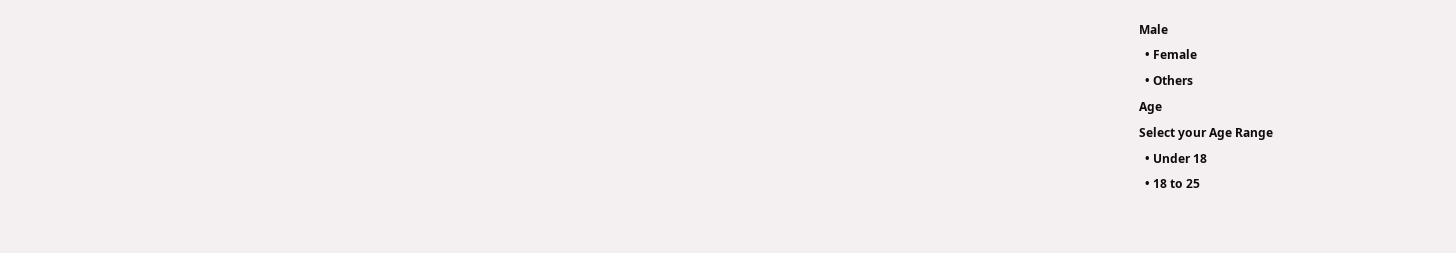Male
  • Female
  • Others
Age
Select your Age Range
  • Under 18
  • 18 to 25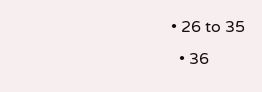• 26 to 35
  • 36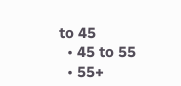to 45
  • 45 to 55
  • 55+